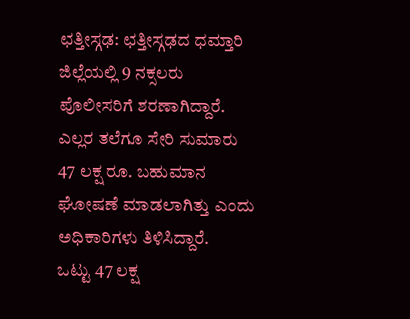ಛತ್ತೀಸ್ಗಢ: ಛತ್ತೀಸ್ಗಢದ ಧಮ್ತಾರಿ ಜಿಲ್ಲೆಯಲ್ಲಿ 9 ನಕ್ಸಲರು ಪೊಲೀಸರಿಗೆ ಶರಣಾಗಿದ್ದಾರೆ. ಎಲ್ಲರ ತಲೆಗೂ ಸೇರಿ ಸುಮಾರು 47 ಲಕ್ಷ ರೂ. ಬಹುಮಾನ ಘೋಷಣೆ ಮಾಡಲಾಗಿತ್ತು ಎಂದು ಅಧಿಕಾರಿಗಳು ತಿಳಿಸಿದ್ದಾರೆ.
ಒಟ್ಟು 47 ಲಕ್ಷ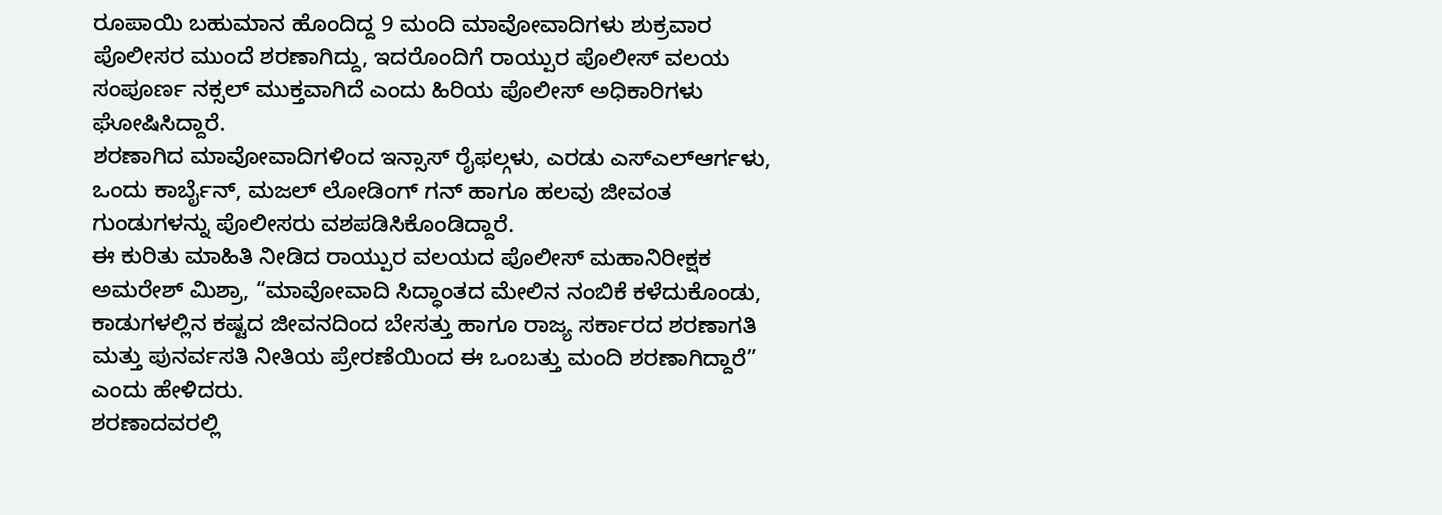ರೂಪಾಯಿ ಬಹುಮಾನ ಹೊಂದಿದ್ದ 9 ಮಂದಿ ಮಾವೋವಾದಿಗಳು ಶುಕ್ರವಾರ ಪೊಲೀಸರ ಮುಂದೆ ಶರಣಾಗಿದ್ದು, ಇದರೊಂದಿಗೆ ರಾಯ್ಪುರ ಪೊಲೀಸ್ ವಲಯ ಸಂಪೂರ್ಣ ನಕ್ಸಲ್ ಮುಕ್ತವಾಗಿದೆ ಎಂದು ಹಿರಿಯ ಪೊಲೀಸ್ ಅಧಿಕಾರಿಗಳು ಘೋಷಿಸಿದ್ದಾರೆ.
ಶರಣಾಗಿದ ಮಾವೋವಾದಿಗಳಿಂದ ಇನ್ಸಾಸ್ ರೈಫಲ್ಗಳು, ಎರಡು ಎಸ್ಎಲ್ಆರ್ಗಳು, ಒಂದು ಕಾರ್ಬೈನ್, ಮಜಲ್ ಲೋಡಿಂಗ್ ಗನ್ ಹಾಗೂ ಹಲವು ಜೀವಂತ ಗುಂಡುಗಳನ್ನು ಪೊಲೀಸರು ವಶಪಡಿಸಿಕೊಂಡಿದ್ದಾರೆ.
ಈ ಕುರಿತು ಮಾಹಿತಿ ನೀಡಿದ ರಾಯ್ಪುರ ವಲಯದ ಪೊಲೀಸ್ ಮಹಾನಿರೀಕ್ಷಕ ಅಮರೇಶ್ ಮಿಶ್ರಾ, “ಮಾವೋವಾದಿ ಸಿದ್ಧಾಂತದ ಮೇಲಿನ ನಂಬಿಕೆ ಕಳೆದುಕೊಂಡು, ಕಾಡುಗಳಲ್ಲಿನ ಕಷ್ಟದ ಜೀವನದಿಂದ ಬೇಸತ್ತು ಹಾಗೂ ರಾಜ್ಯ ಸರ್ಕಾರದ ಶರಣಾಗತಿ ಮತ್ತು ಪುನರ್ವಸತಿ ನೀತಿಯ ಪ್ರೇರಣೆಯಿಂದ ಈ ಒಂಬತ್ತು ಮಂದಿ ಶರಣಾಗಿದ್ದಾರೆ” ಎಂದು ಹೇಳಿದರು.
ಶರಣಾದವರಲ್ಲಿ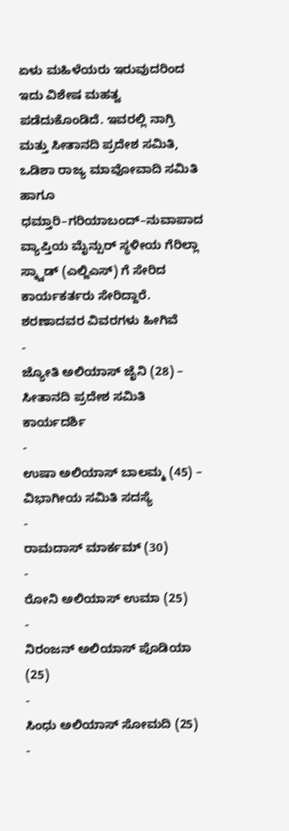ಏಳು ಮಹಿಳೆಯರು ಇರುವುದರಿಂದ ಇದು ವಿಶೇಷ ಮಹತ್ವ ಪಡೆದುಕೊಂಡಿದೆ. ಇವರಲ್ಲಿ ನಾಗ್ರಿ ಮತ್ತು ಸೀತಾನದಿ ಪ್ರದೇಶ ಸಮಿತಿ, ಒಡಿಶಾ ರಾಜ್ಯ ಮಾವೋವಾದಿ ಸಮಿತಿ ಹಾಗೂ ಧಮ್ತಾರಿ–ಗರಿಯಾಬಂದ್–ನುವಾಪಾದ ವ್ಯಾಪ್ತಿಯ ಮೈನ್ಪುರ್ ಸ್ಥಳೀಯ ಗೆರಿಲ್ಲಾ ಸ್ಕ್ವಾಡ್ (ಎಲ್ಜಿಎಸ್) ಗೆ ಸೇರಿದ ಕಾರ್ಯಕರ್ತರು ಸೇರಿದ್ದಾರೆ.
ಶರಣಾದವರ ವಿವರಗಳು ಹೀಗಿವೆ
-
ಜ್ಯೋತಿ ಅಲಿಯಾಸ್ ಜೈನಿ (28) – ಸೀತಾನದಿ ಪ್ರದೇಶ ಸಮಿತಿ ಕಾರ್ಯದರ್ಶಿ
-
ಉಷಾ ಅಲಿಯಾಸ್ ಬಾಲಮ್ಮ (45) – ವಿಭಾಗೀಯ ಸಮಿತಿ ಸದಸ್ಯೆ
-
ರಾಮದಾಸ್ ಮಾರ್ಕಮ್ (30)
-
ರೋನಿ ಅಲಿಯಾಸ್ ಉಮಾ (25)
-
ನಿರಂಜನ್ ಅಲಿಯಾಸ್ ಪೊಡಿಯಾ (25)
-
ಸಿಂಧು ಅಲಿಯಾಸ್ ಸೋಮದಿ (25)
-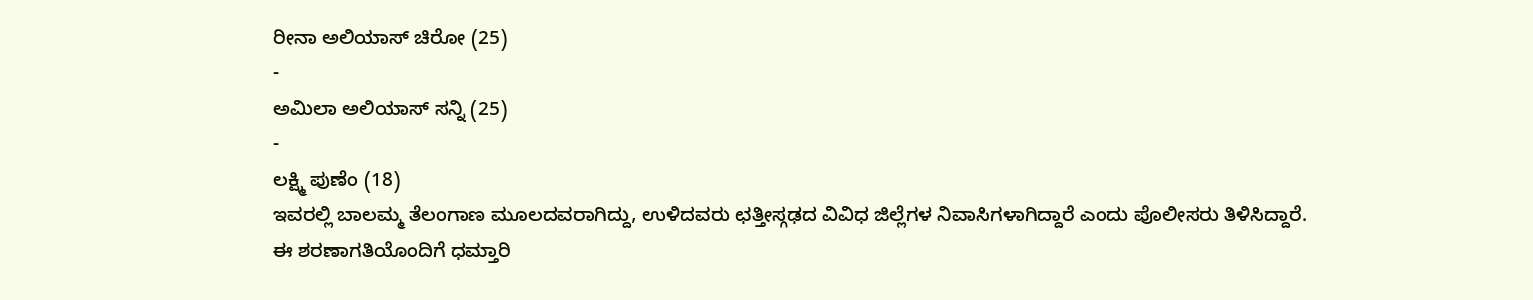ರೀನಾ ಅಲಿಯಾಸ್ ಚಿರೋ (25)
-
ಅಮಿಲಾ ಅಲಿಯಾಸ್ ಸನ್ನಿ (25)
-
ಲಕ್ಷ್ಮಿ ಪುಣೆಂ (18)
ಇವರಲ್ಲಿ ಬಾಲಮ್ಮ ತೆಲಂಗಾಣ ಮೂಲದವರಾಗಿದ್ದು, ಉಳಿದವರು ಛತ್ತೀಸ್ಗಢದ ವಿವಿಧ ಜಿಲ್ಲೆಗಳ ನಿವಾಸಿಗಳಾಗಿದ್ದಾರೆ ಎಂದು ಪೊಲೀಸರು ತಿಳಿಸಿದ್ದಾರೆ.
ಈ ಶರಣಾಗತಿಯೊಂದಿಗೆ ಧಮ್ತಾರಿ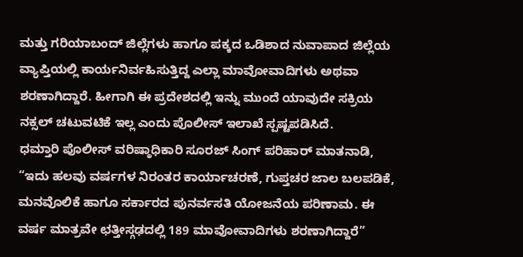ಮತ್ತು ಗರಿಯಾಬಂದ್ ಜಿಲ್ಲೆಗಳು ಹಾಗೂ ಪಕ್ಕದ ಒಡಿಶಾದ ನುವಾಪಾದ ಜಿಲ್ಲೆಯ ವ್ಯಾಪ್ತಿಯಲ್ಲಿ ಕಾರ್ಯನಿರ್ವಹಿಸುತ್ತಿದ್ದ ಎಲ್ಲಾ ಮಾವೋವಾದಿಗಳು ಅಥವಾ ಶರಣಾಗಿದ್ದಾರೆ. ಹೀಗಾಗಿ ಈ ಪ್ರದೇಶದಲ್ಲಿ ಇನ್ನು ಮುಂದೆ ಯಾವುದೇ ಸಕ್ರಿಯ ನಕ್ಸಲ್ ಚಟುವಟಿಕೆ ಇಲ್ಲ ಎಂದು ಪೊಲೀಸ್ ಇಲಾಖೆ ಸ್ಪಷ್ಟಪಡಿಸಿದೆ.
ಧಮ್ತಾರಿ ಪೊಲೀಸ್ ವರಿಷ್ಠಾಧಿಕಾರಿ ಸೂರಜ್ ಸಿಂಗ್ ಪರಿಹಾರ್ ಮಾತನಾಡಿ, “ಇದು ಹಲವು ವರ್ಷಗಳ ನಿರಂತರ ಕಾರ್ಯಾಚರಣೆ, ಗುಪ್ತಚರ ಜಾಲ ಬಲಪಡಿಕೆ, ಮನವೊಲಿಕೆ ಹಾಗೂ ಸರ್ಕಾರದ ಪುನರ್ವಸತಿ ಯೋಜನೆಯ ಪರಿಣಾಮ. ಈ ವರ್ಷ ಮಾತ್ರವೇ ಛತ್ತೀಸ್ಗಢದಲ್ಲಿ 189 ಮಾವೋವಾದಿಗಳು ಶರಣಾಗಿದ್ದಾರೆ”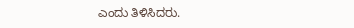ಎಂದು ತಿಳಿಸಿದರು.